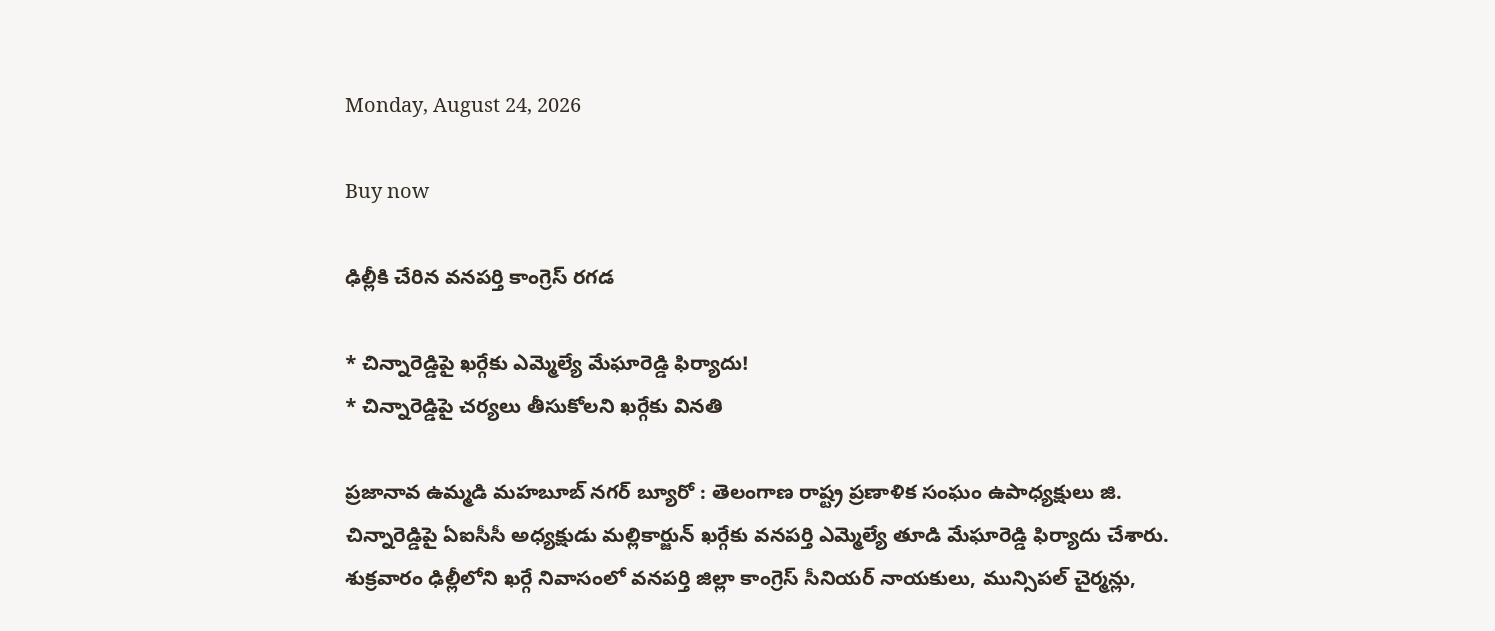Monday, August 24, 2026

Buy now

ఢిల్లీకి చేరిన వనపర్తి కాంగ్రెస్ రగడ

* చిన్నారెడ్డిపై ఖర్గేకు ఎమ్మెల్యే మేఘారెడ్డి ఫిర్యాదు!
* చిన్నారెడ్డిపై చర్యలు తీసుకోలని ఖర్గేకు వినతి

ప్రజానావ ఉమ్మడి మహబూబ్ నగర్ బ్యూరో : తెలంగాణ రాష్ట్ర ప్రణాళిక సంఘం ఉపాధ్యక్షులు జి. చిన్నారెడ్డిపై ఏఐసీసీ అధ్యక్షుడు మల్లికార్జున్ ఖర్గేకు వనపర్తి ఎమ్మెల్యే తూడి మేఘారెడ్డి ఫిర్యాదు చేశారు. శుక్రవారం ఢిల్లీలోని ఖర్గే నివాసంలో వనపర్తి జిల్లా కాంగ్రెస్ సీనియర్ నాయకులు, మున్సిపల్ చైర్మన్లు,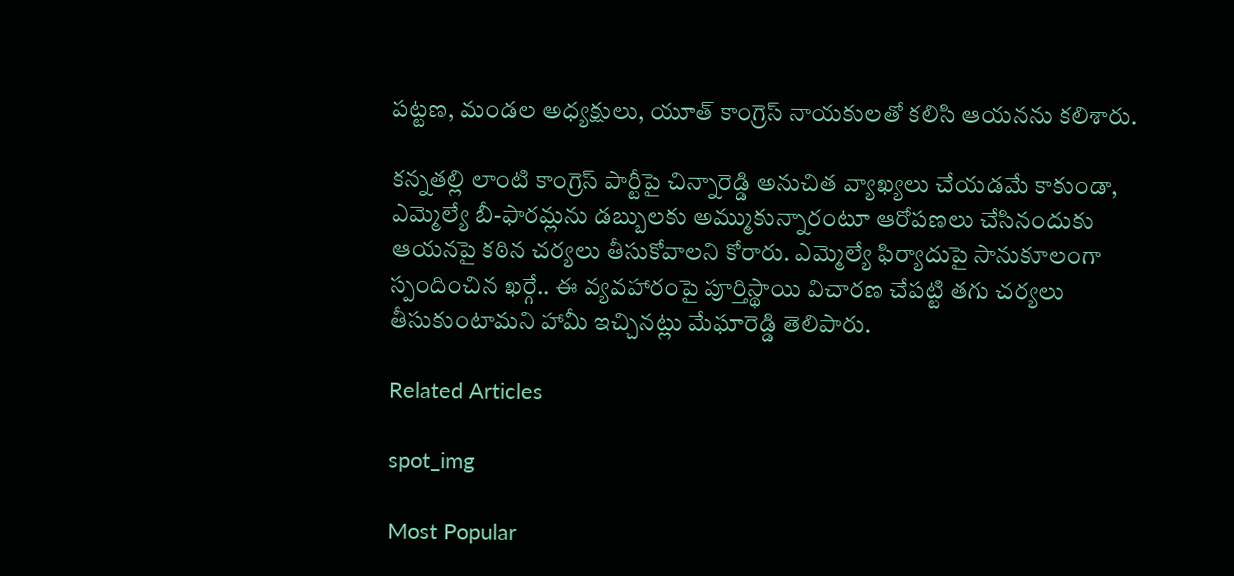పట్టణ, మండల అధ్యక్షులు, యూత్ కాంగ్రెస్ నాయకులతో కలిసి ఆయనను కలిశారు.

కన్నతల్లి లాంటి కాంగ్రెస్ పార్టీపై చిన్నారెడ్డి అనుచిత వ్యాఖ్యలు చేయడమే కాకుండా, ఎమ్మెల్యే బీ-ఫారమ్లను డబ్బులకు అమ్ముకున్నారంటూ ఆరోపణలు చేసినందుకు ఆయనపై కఠిన చర్యలు తీసుకోవాలని కోరారు. ఎమ్మెల్యే ఫిర్యాదుపై సానుకూలంగా స్పందించిన ఖర్గే.. ఈ వ్యవహారంపై పూర్తిస్థాయి విచారణ చేపట్టి తగు చర్యలు తీసుకుంటామని హామీ ఇచ్చినట్లు మేఘారెడ్డి తెలిపారు.

Related Articles

spot_img

Most Popular